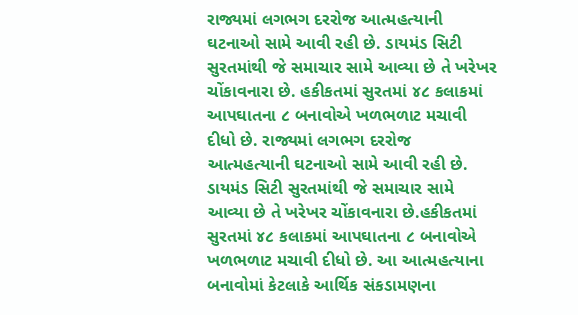રાજ્યમાં લગભગ દરરોજ આત્મહત્યાની ઘટનાઓ સામે આવી રહી છે. ડાયમંડ સિટી સુરતમાંથી જે સમાચાર સામે આવ્યા છે તે ખરેખર ચોંકાવનારા છે. હકીકતમાં સુરતમાં ૪૮ કલાકમાં આપઘાતના ૮ બનાવોએ ખળભળાટ મચાવી દીધો છે. રાજ્યમાં લગભગ દરરોજ આત્મહત્યાની ઘટનાઓ સામે આવી રહી છે. ડાયમંડ સિટી સુરતમાંથી જે સમાચાર સામે આવ્યા છે તે ખરેખર ચોંકાવનારા છે.હકીકતમાં સુરતમાં ૪૮ કલાકમાં આપઘાતના ૮ બનાવોએ ખળભળાટ મચાવી દીધો છે. આ આત્મહત્યાના બનાવોમાં કેટલાકે આર્થિક સંકડામણના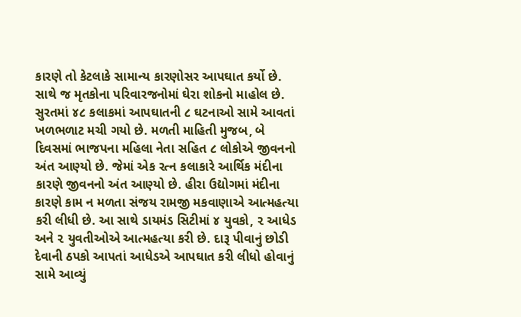કારણે તો કેટલાકે સામાન્ય કારણોસર આપઘાત કર્યો છે. સાથે જ મૃતકોના પરિવારજનોમાં ઘેરા શોકનો માહોલ છે. સુરતમાં ૪૮ કલાકમાં આપઘાતની ૮ ઘટનાઓ સામે આવતાં ખળભળાટ મચી ગયો છે. મળતી માહિતી મુજબ, બે દિવસમાં ભાજપના મહિલા નેતા સહિત ૮ લોકોએ જીવનનો અંત આણ્યો છે. જેમાં એક રત્ન કલાકારે આર્થિક મંદીના કારણે જીવનનો અંત આણ્યો છે. હીરા ઉદ્યોગમાં મંદીના કારણે કામ ન મળતા સંજય રામજી મકવાણાએ આત્મહત્યા કરી લીધી છે. આ સાથે ડાયમંડ સિટીમાં ૪ યુવકો, ૨ આધેડ અને ૨ યુવતીઓએ આત્મહત્યા કરી છે. દારૂ પીવાનું છોડી દેવાની ઠપકો આપતાં આધેડએ આપઘાત કરી લીધો હોવાનું સામે આવ્યું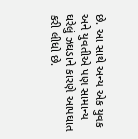છે. આ સાથે અન્ય એક યુવક અને યુવતીએ પણ સામાન્ય ઘરેલું ઝઘડાને કારણે આપઘાત કરી લીધો છે.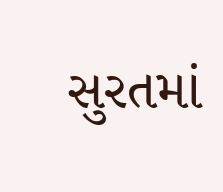સુરતમાં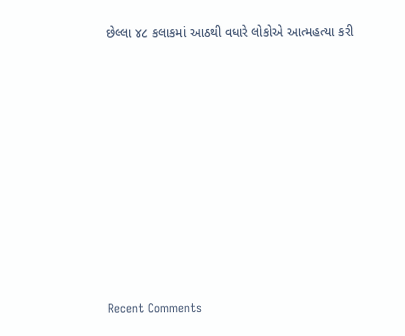છેલ્લા ૪૮ કલાકમાં આઠથી વધારે લોકોએ આત્મહત્યા કરી
















Recent Comments